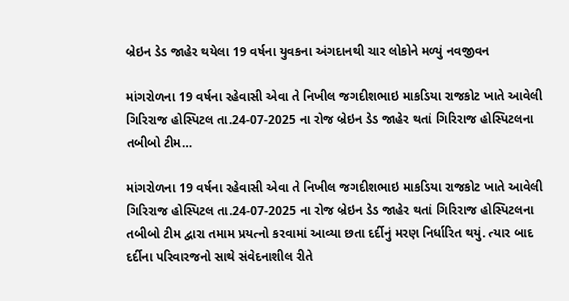બ્રેઇન ડેડ જાહેર થયેલા 19 વર્ષના યુવકના અંગદાનથી ચાર લોકોને મળ્યું નવજીવન

માંગરોળના 19 વર્ષના રહેવાસી એવા તે નિખીલ જગદીશભાઇ માકડિયા રાજકોટ ખાતે આવેલી ગિરિરાજ હોસ્પિટલ તા.24-07-2025 ના રોજ બ્રેઇન ડેડ જાહેર થતાં ગિરિરાજ હોસ્પિટલના તબીબો ટીમ…

માંગરોળના 19 વર્ષના રહેવાસી એવા તે નિખીલ જગદીશભાઇ માકડિયા રાજકોટ ખાતે આવેલી ગિરિરાજ હોસ્પિટલ તા.24-07-2025 ના રોજ બ્રેઇન ડેડ જાહેર થતાં ગિરિરાજ હોસ્પિટલના તબીબો ટીમ દ્વારા તમામ પ્રયત્નો કરવામાં આવ્યા છતા દર્દીનું મરણ નિર્ધારિત થયું. ત્યાર બાદ દર્દીના પરિવારજનો સાથે સંવેદનાશીલ રીતે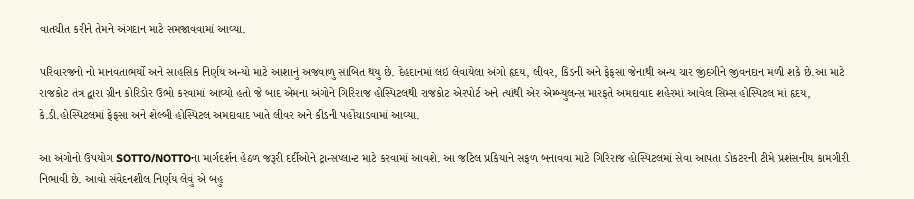વાતચીત કરીને તેમને અંગદાન માટે સમજાવવામાં આવ્યા.

પરિવારજનો નો માનવતાભર્યો અને સાહસિક નિર્ણય અન્યો માટે આશાનું અજવાળુ સાબિત થયુ છે. દેહદાનમાં લઇ લેવાયેલા અંગો હૃદય, લીવર, કિડની અને ફેફસા જેનાથી અન્ય ચાર જીંદગીને જીવનદાન મળી શકે છે.આ માટે રાજકોટ તંત્ર દ્વારા ગ્રીન કોરિડોર ઉભો કરવામાં આવ્યો હતો જે બાદ એમના અંગોને ગિરિરાજ હોસ્પિટલથી રાજકોટ એરપોર્ટ અને ત્યાંથી એર એમ્બ્યુલન્સ મારફતે અમદાવાદ શહેરમાં આવેલ સિમ્સ હોસ્પિટલ માં હૃદય, કે.ડી.હોસ્પિટલમાં ફેફસા અને શેલ્બી હોસ્પિટલ અમદાવાદ ખાતે લીવર અને કીડની પહોંચાડવામાં આવ્યા.

આ અંગોનો ઉપયોગ SOTTO/NOTTOના માર્ગદર્શન હેઠળ જરૂરી દર્દીઓને ટ્રાન્સપ્લાન્ટ માટે કરવામાં આવશે. આ જટિલ પ્રકિયાને સફળ બનાવવા માટે ગિરિરાજ હોસ્પિટલમાં સેવા આપતા ડોકટરની ટીમે પ્રશંસનીય કામગીરી નિભાવી છે. આવો સંવેદનશીલ નિર્ણય લેવું એ બહુ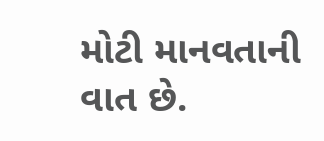મોટી માનવતાની વાત છે.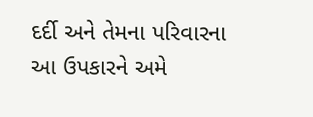દર્દી અને તેમના પરિવારના આ ઉપકારને અમે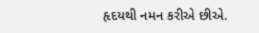હૃદયથી નમન કરીએ છીએ.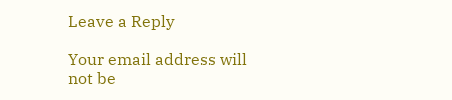Leave a Reply

Your email address will not be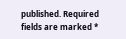published. Required fields are marked *